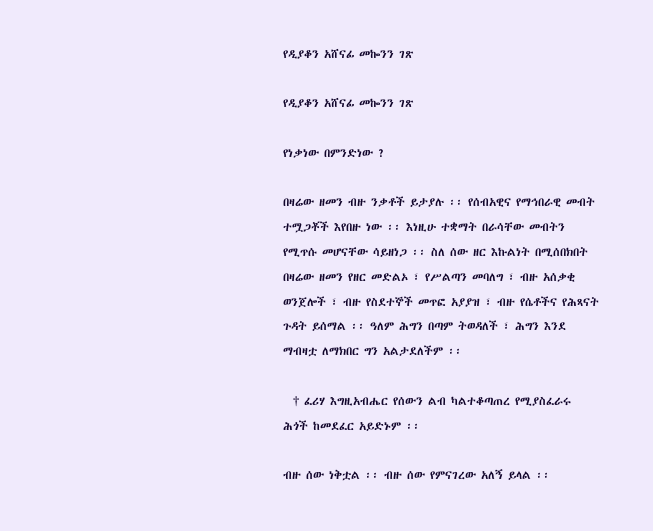የዲያቆን አሸናፊ መኰንን ገጽ

የዲያቆን አሸናፊ መኰንን ገጽ

የነቃነው በምንድነው ?

በዛሬው ዘመን ብዙ ንቃቶች ይታያሉ ፡፡ የሰብአዊና የማኅበራዊ መብት ተሟጋቾች እየበዙ ነው ፡፡ እነዚሁ ተቋማት በራሳቸው መብትን የሚጥሱ መሆናቸው ሳይዘነጋ ፡፡ ስለ ሰው ዘር እኩልነት በሚሰበክበት በዛሬው ዘመን የዘር መድልኦ ፣ የሥልጣን መባለግ ፣ ብዙ አሰቃቂ ወንጀሎች ፣ ብዙ የስደተኞች መጥፎ አያያዝ ፣ ብዙ የሴቶችና የሕጻናት ጉዳት ይሰማል ፡፡ ዓለም ሕግን በጣም ትወዳለች ፣ ሕግን እንደ ማብዛቷ ለማክበር ግን አልታደለችም ፡፡

  † ፈሪሃ እግዚአብሔር የሰውን ልብ ካልተቆጣጠረ የሚያስፈራሩ ሕጎች ከመደፈር አይድኑም ፡፡

ብዙ ሰው ነቅቷል ፡፡ ብዙ ሰው የምናገረው አለኝ ይላል ፡፡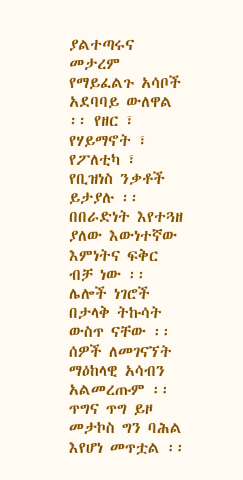ያልተጣሩና መታረም የማይፈልጉ አሳቦች አደባባይ ውለዋል ፡፡ የዘር ፣ የሃይማኖት ፣ የፖለቲካ ፣ የቢዝነስ ንቃቶች ይታያሉ ፡፡ በበራድነት እየተጓዘ ያለው እውነተኛው እምነትና ፍቅር ብቻ ነው ፡፡ ሌሎች ነገሮች በታላቅ ትኩሳት ውስጥ ናቸው ፡፡ ሰዎች ለመገናኘት ማዕከላዊ አሳብን አልመረጡም ፡፡ ጥግና ጥግ ይዞ መታኮስ ግን ባሕል እየሆነ መጥቷል ፡፡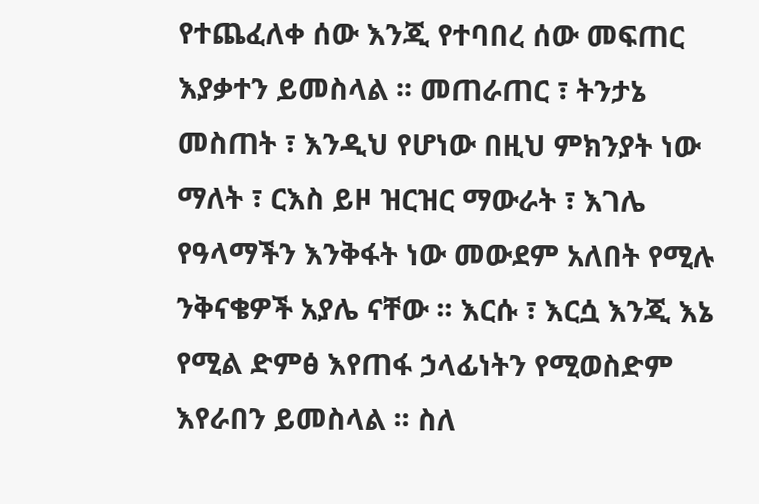የተጨፈለቀ ሰው እንጂ የተባበረ ሰው መፍጠር እያቃተን ይመስላል ፡፡ መጠራጠር ፣ ትንታኔ መስጠት ፣ እንዲህ የሆነው በዚህ ምክንያት ነው ማለት ፣ ርእስ ይዞ ዝርዝር ማውራት ፣ እገሌ የዓላማችን እንቅፋት ነው መውደም አለበት የሚሉ ንቅናቄዎች አያሌ ናቸው ፡፡ እርሱ ፣ እርሷ እንጂ እኔ የሚል ድምፅ እየጠፋ ኃላፊነትን የሚወስድም እየራበን ይመስላል ፡፡ ስለ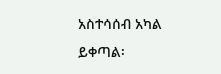አስተሳሰብ አካል ይቀጣል፡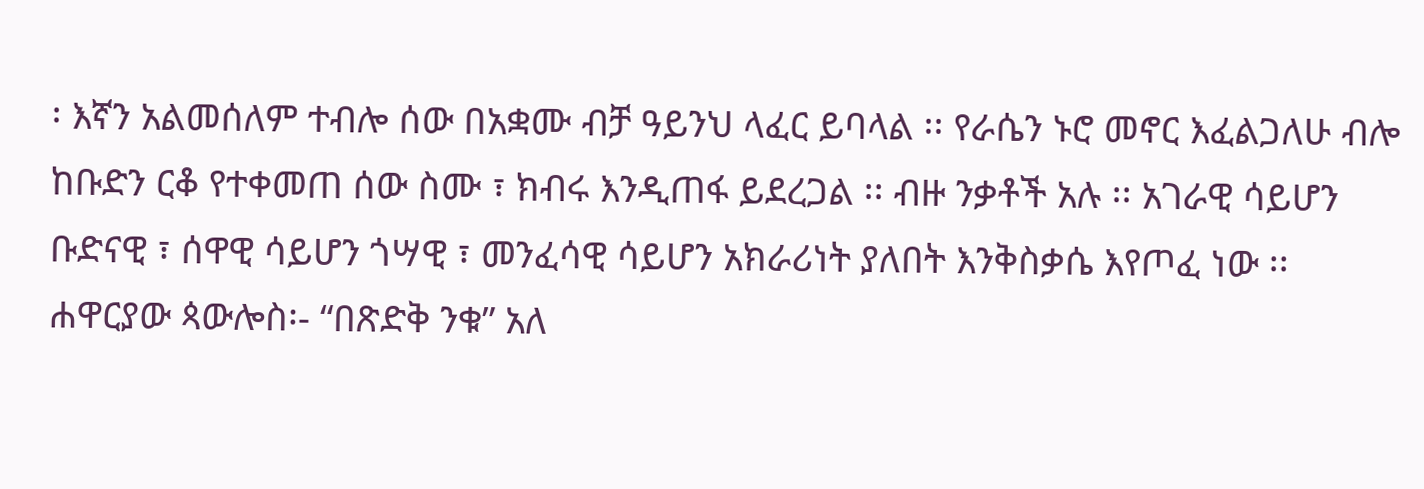፡ እኛን አልመሰለም ተብሎ ሰው በአቋሙ ብቻ ዓይንህ ላፈር ይባላል ፡፡ የራሴን ኑሮ መኖር እፈልጋለሁ ብሎ ከቡድን ርቆ የተቀመጠ ሰው ስሙ ፣ ክብሩ እንዲጠፋ ይደረጋል ፡፡ ብዙ ንቃቶች አሉ ፡፡ አገራዊ ሳይሆን ቡድናዊ ፣ ሰዋዊ ሳይሆን ጎሣዊ ፣ መንፈሳዊ ሳይሆን አክራሪነት ያለበት እንቅስቃሴ እየጦፈ ነው ፡፡
ሐዋርያው ጳውሎስ፡- “በጽድቅ ንቁ” አለ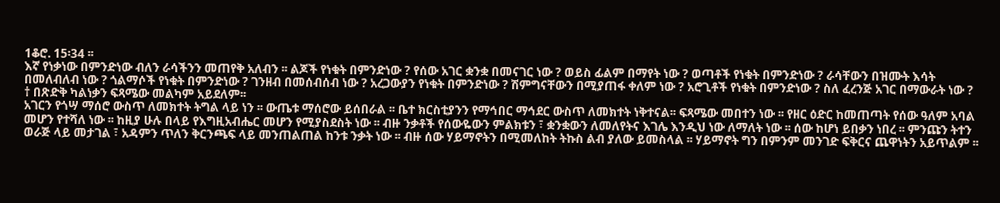1ቆሮ. 15፡34 ፡፡
እኛ የነቃነው በምንድነው ብለን ራሳችንን መጠየቅ አለብን ፡፡ ልጆች የነቁት በምንድነው ? የሰው አገር ቋንቋ በመናገር ነው ? ወይስ ፊልም በማየት ነው ? ወጣቶች የነቁት በምንድነው ? ራሳቸውን በዝሙት እሳት በመለብለብ ነው ? ጎልማሶች የነቁት በምንድነው ? ገንዘብ በመሰብሰብ ነው ? አረጋውያን የነቁት በምንድነው ? ሽምግናቸውን በሚያጠፋ ቀለም ነው ? አሮጊቶች የነቁት በምንድነው ? ስለ ፈረንጅ አገር በማውራት ነው ?
† በጽድቅ ካልነቃን ፍጻሜው መልካም አይደለም፡፡
አገርን የጎሣ ማሰሮ ውስጥ ለመክተት ትግል ላይ ነን ፡፡ ውጤቱ ማሰሮው ይሰበራል ፡፡ ቤተ ክርስቲያንን የማኅበር ማኅደር ውስጥ ለመክተት ነቅተናል፡፡ ፍጻሜው መበተን ነው ፡፡ የዘር ዕድር ከመጠጣት የሰው ዓለም አባል መሆን የተሻለ ነው ፡፡ ከዚያ ሁሉ በላይ የእግዚአብሔር መሆን የሚያስደስት ነው ፡፡ ብዙ ንቃቶች የሰውዬውን ምልክቱን ፣ ቋንቋውን ለመለየትና እገሌ እንዲህ ነው ለማለት ነው ፡፡ ሰው ከሆነ ይበቃን ነበረ ፡፡ ምንጩን ትተን ወራጅ ላይ መታገል ፣ አዳምን ጥለን ቅርንጫፍ ላይ መንጠልጠል ከንቱ ንቃት ነው ፡፡ ብዙ ሰው ሃይማኖትን በሚመለከት ትኩስ ልብ ያለው ይመስላል ፡፡ ሃይማኖት ግን በምንም መንገድ ፍቅርና ጨዋነትን አይጥልም ፡፡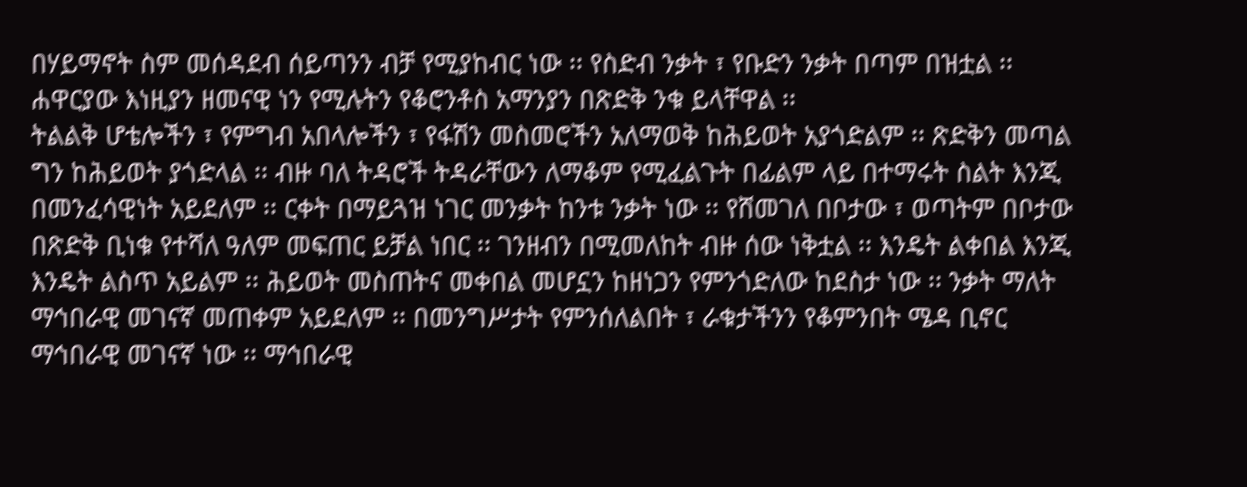በሃይማኖት ስም መሰዳደብ ሰይጣንን ብቻ የሚያከብር ነው ፡፡ የስድብ ንቃት ፣ የቡድን ንቃት በጣም በዝቷል ፡፡ ሐዋርያው እነዚያን ዘመናዊ ነን የሚሉትን የቆሮንቶስ አማንያን በጽድቅ ንቁ ይላቸዋል ፡፡
ትልልቅ ሆቴሎችን ፣ የምግብ አበላሎችን ፣ የፋሽን መስመሮችን አለማወቅ ከሕይወት አያጎድልም ፡፡ ጽድቅን መጣል ግን ከሕይወት ያጎድላል ፡፡ ብዙ ባለ ትዳሮች ትዳራቸውን ለማቆም የሚፈልጉት በፊልም ላይ በተማሩት ስልት እንጂ በመንፈሳዊነት አይደለም ፡፡ ርቀት በማይጓዝ ነገር መንቃት ከንቱ ንቃት ነው ፡፡ የሸመገለ በቦታው ፣ ወጣትም በቦታው በጽድቅ ቢነቁ የተሻለ ዓለም መፍጠር ይቻል ነበር ፡፡ ገንዘብን በሚመለከት ብዙ ሰው ነቅቷል ፡፡ እንዴት ልቀበል እንጂ እንዴት ልስጥ አይልም ፡፡ ሕይወት መስጠትና መቀበል መሆኗን ከዘነጋን የምንጎድለው ከደስታ ነው ፡፡ ንቃት ማለት ማኅበራዊ መገናኛ መጠቀም አይደለም ፡፡ በመንግሥታት የምንሰለልበት ፣ ራቁታችንን የቆምንበት ሜዳ ቢኖር ማኅበራዊ መገናኛ ነው ፡፡ ማኅበራዊ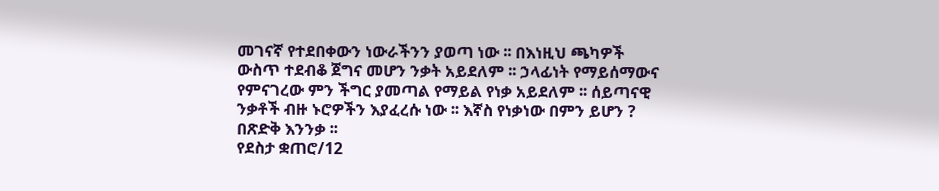መገናኛ የተደበቀውን ነውራችንን ያወጣ ነው ፡፡ በእነዚህ ጫካዎች ውስጥ ተደብቆ ጀግና መሆን ንቃት አይደለም ፡፡ ኃላፊነት የማይሰማውና የምናገረው ምን ችግር ያመጣል የማይል የነቃ አይደለም ፡፡ ሰይጣናዊ ንቃቶች ብዙ ኑሮዎችን እያፈረሱ ነው ፡፡ እኛስ የነቃነው በምን ይሆን ? በጽድቅ እንንቃ ፡፡
የደስታ ቋጠሮ/12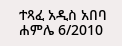ተጻፈ አዲስ አበባ
ሐምሌ 6/2010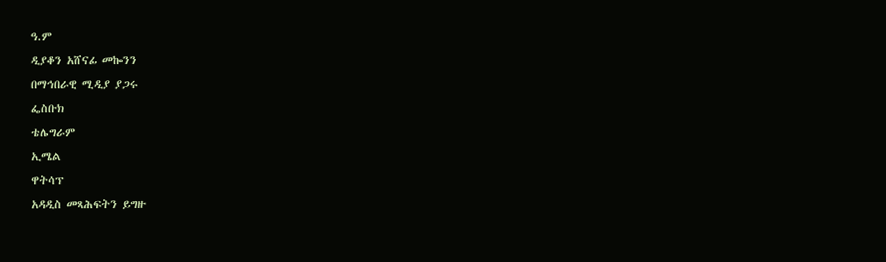ዓ.ም
ዲያቆን አሸናፊ መኰንን
በማኅበራዊ ሚዲያ ያጋሩ
ፌስቡክ
ቴሌግራም
ኢሜል
ዋትሳፕ
አዳዲስ መጻሕፍትን ይግዙ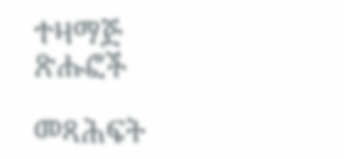ተዛማጅ ጽሑፎች

መጻሕፍት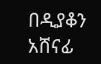በዲያቆን አሸናፊ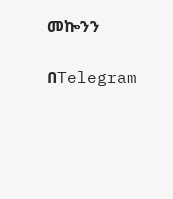መኰንን

በTelegram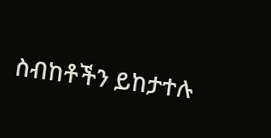ስብከቶችን ይከታተሉ